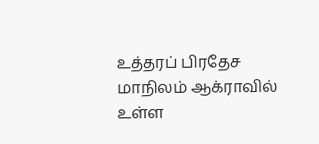உத்தரப் பிரதேச மாநிலம் ஆக்ராவில் உள்ள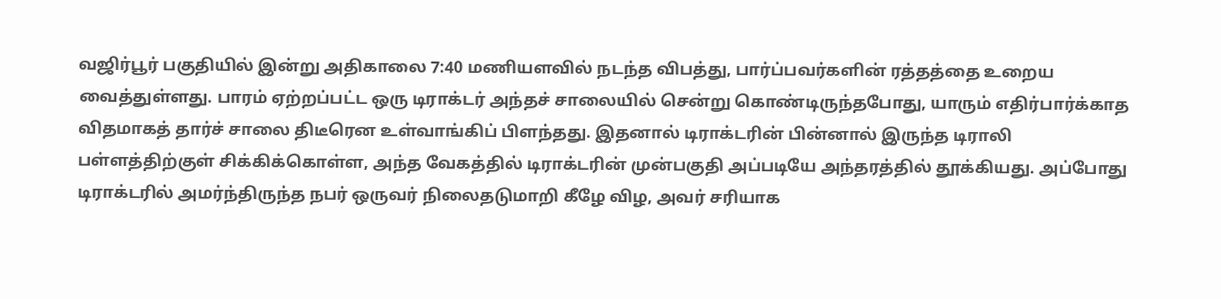வஜிர்பூர் பகுதியில் இன்று அதிகாலை 7:40 மணியளவில் நடந்த விபத்து, பார்ப்பவர்களின் ரத்தத்தை உறைய வைத்துள்ளது. பாரம் ஏற்றப்பட்ட ஒரு டிராக்டர் அந்தச் சாலையில் சென்று கொண்டிருந்தபோது, யாரும் எதிர்பார்க்காத விதமாகத் தார்ச் சாலை திடீரென உள்வாங்கிப் பிளந்தது. இதனால் டிராக்டரின் பின்னால் இருந்த டிராலி பள்ளத்திற்குள் சிக்கிக்கொள்ள, அந்த வேகத்தில் டிராக்டரின் முன்பகுதி அப்படியே அந்தரத்தில் தூக்கியது. அப்போது டிராக்டரில் அமர்ந்திருந்த நபர் ஒருவர் நிலைதடுமாறி கீழே விழ, அவர் சரியாக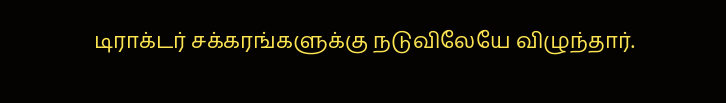டிராக்டர் சக்கரங்களுக்கு நடுவிலேயே விழுந்தார்.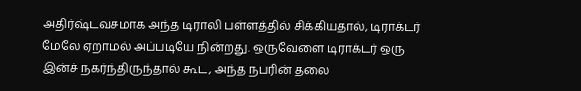அதிர்ஷ்டவசமாக அந்த டிராலி பள்ளத்தில் சிக்கியதால், டிராக்டர் மேலே ஏறாமல் அப்படியே நின்றது. ஒருவேளை டிராக்டர் ஒரு இன்ச் நகர்ந்திருந்தால் கூட, அந்த நபரின் தலை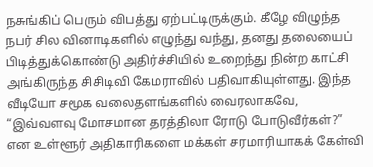நசுங்கிப் பெரும் விபத்து ஏற்பட்டிருக்கும். கீழே விழுந்த நபர் சில வினாடிகளில் எழுந்து வந்து, தனது தலையைப் பிடித்துக்கொண்டு அதிர்ச்சியில் உறைந்து நின்ற காட்சி அங்கிருந்த சிசிடிவி கேமராவில் பதிவாகியுள்ளது. இந்த வீடியோ சமூக வலைதளங்களில் வைரலாகவே, “இவ்வளவு மோசமான தரத்திலா ரோடு போடுவீர்கள்?” என உள்ளூர் அதிகாரிகளை மக்கள் சரமாரியாகக் கேள்வி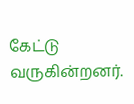கேட்டு வருகின்றனர்.